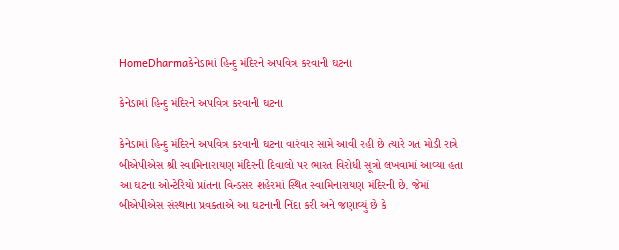HomeDharmaકેનેડામાં હિન્દુ મંદિરને અપવિત્ર કરવાની ઘટના

કેનેડામાં હિન્દુ મંદિરને અપવિત્ર કરવાની ઘટના

કેનેડામાં હિન્દુ મંદિરને અપવિત્ર કરવાની ઘટના વારંવાર સામે આવી રહી છે ત્યારે ગત મોડી રાત્રે બીએપીએસ શ્રી સ્વામિનારાયણ મંદિરની દિવાલો પર ભારત વિરોધી સૂત્રો લખવામાં આવ્યા હતા આ ઘટના ઓન્ટેરિયો પ્રાંતના વિન્ડસર શહેરમાં સ્થિત સ્વામિનારાયણ મંદિરની છે. જેમાં બીએપીએસ સંસ્થાના પ્રવક્તાએ આ ઘટનાની નિંદા કરી અને જણાવ્યું છે કે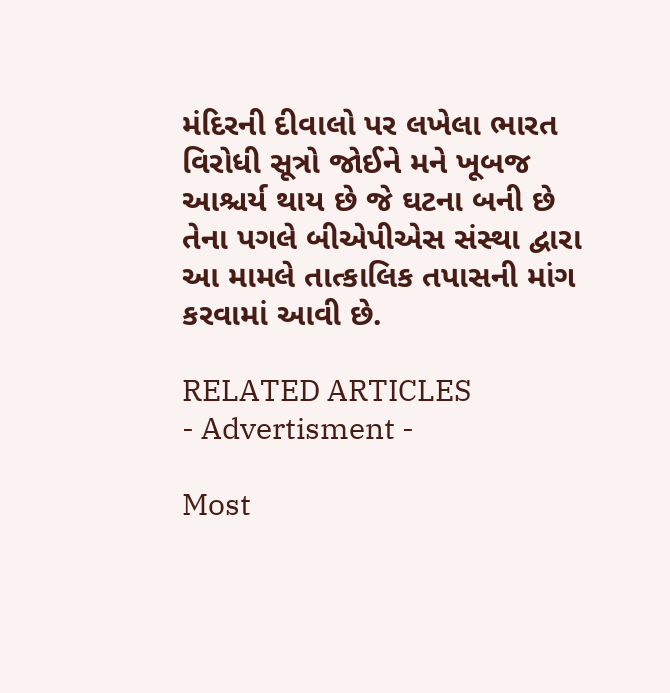મંદિરની દીવાલો પર લખેલા ભારત વિરોધી સૂત્રો જોઈને મને ખૂબજ આશ્ચર્ય થાય છે જે ઘટના બની છે તેના પગલે બીએપીએસ સંસ્થા દ્વારા આ મામલે તાત્કાલિક તપાસની માંગ કરવામાં આવી છે.

RELATED ARTICLES
- Advertisment -

Most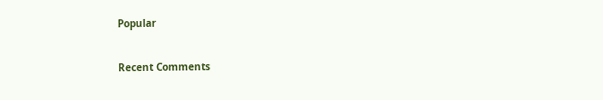Popular

Recent Comments